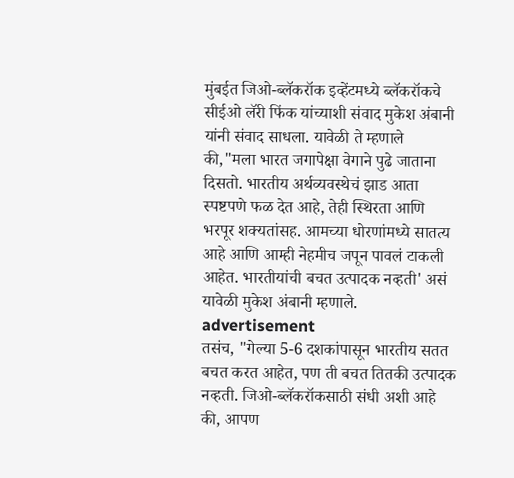मुंबईत जिओ-ब्लॅकरॉक इव्हेंटमध्ये ब्लॅकरॉकचे सीईओ लॅरी फिंक यांच्याशी संवाद मुकेश अंबानी यांनी संवाद साधला. यावेळी ते म्हणाले की,"मला भारत जगापेक्षा वेगाने पुढे जाताना दिसतो. भारतीय अर्थव्यवस्थेचं झाड आता स्पष्टपणे फळ देत आहे, तेही स्थिरता आणि भरपूर शक्यतांसह. आमच्या धोरणांमध्ये सातत्य आहे आणि आम्ही नेहमीच जपून पावलं टाकली आहेत. भारतीयांची बचत उत्पादक नव्हती' असं यावेळी मुकेश अंबानी म्हणाले.
advertisement
तसंच, "गेल्या 5-6 दशकांपासून भारतीय सतत बचत करत आहेत, पण ती बचत तितकी उत्पादक नव्हती. जिओ-ब्लॅकरॉकसाठी संधी अशी आहे की, आपण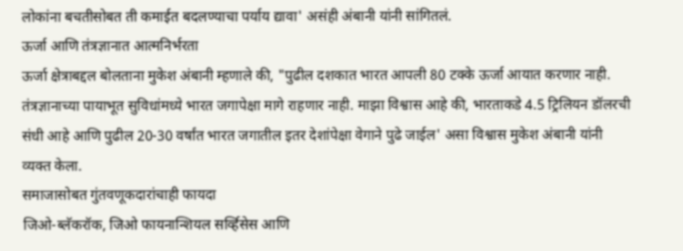लोकांना बचतीसोबत ती कमाईत बदलण्याचा पर्याय द्यावा' असंही अंबानी यांनी सांगितलं.
ऊर्जा आणि तंत्रज्ञानात आत्मनिर्भरता
ऊर्जा क्षेत्राबद्दल बोलताना मुकेश अंबानी म्हणाले की, "पुढील दशकात भारत आपली 80 टक्के ऊर्जा आयात करणार नाही. तंत्रज्ञानाच्या पायाभूत सुविधांमध्ये भारत जगापेक्षा मागे राहणार नाही. माझा विश्वास आहे की, भारताकडे 4.5 ट्रिलियन डॉलरची संधी आहे आणि पुढील 20-30 वर्षांत भारत जगातील इतर देशांपेक्षा वेगाने पुढे जाईल' असा विश्वास मुकेश अंबानी यांनी व्यक्त केला.
समाजासोबत गुंतवणूकदारांचाही फायदा
जिओ-ब्लॅकरॉक, जिओ फायनान्शियल सर्व्हिसेस आणि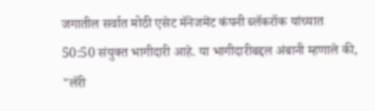जगातील सर्वात मोठी एसेट मॅनेजमेंट कंपनी ब्लॅकरॉक यांच्यात 50:50 संयुक्त भागीदारी आहे. या भागीदारीबद्दल अंबानी म्हणाले की, "लॅरी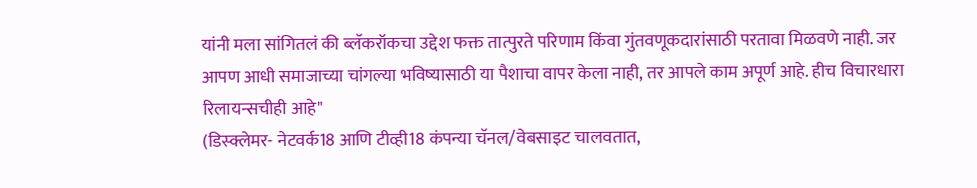यांनी मला सांगितलं की ब्लॅकरॉकचा उद्देश फक्त तात्पुरते परिणाम किंवा गुंतवणूकदारांसाठी परतावा मिळवणे नाही. जर आपण आधी समाजाच्या चांगल्या भविष्यासाठी या पैशाचा वापर केला नाही, तर आपले काम अपूर्ण आहे. हीच विचारधारा रिलायन्सचीही आहे"
(डिस्क्लेमर- नेटवर्क18 आणि टीव्ही18 कंपन्या चॅनल/वेबसाइट चालवतात,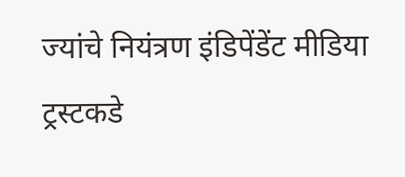ज्यांचे नियंत्रण इंडिपेंडेंट मीडिया ट्रस्टकडे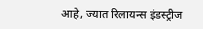आहे, ज्यात रिलायन्स इंडस्ट्रीज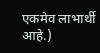एकमेव लाभार्थी आहे.)